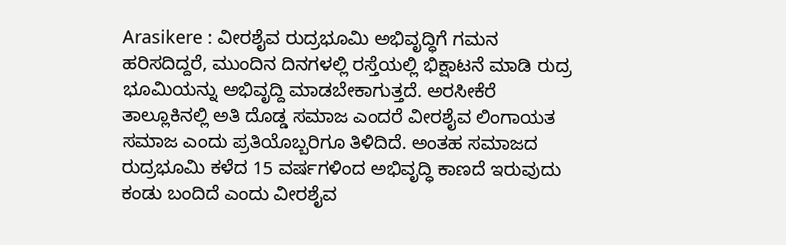Arasikere : ವೀರಶೈವ ರುದ್ರಭೂಮಿ ಅಭಿವೃದ್ಧಿಗೆ ಗಮನ ಹರಿಸದಿದ್ದರೆ, ಮುಂದಿನ ದಿನಗಳಲ್ಲಿ ರಸ್ತೆಯಲ್ಲಿ ಭಿಕ್ಷಾಟನೆ ಮಾಡಿ ರುದ್ರ ಭೂಮಿಯನ್ನು ಅಭಿವೃದ್ದಿ ಮಾಡಬೇಕಾಗುತ್ತದೆ. ಅರಸೀಕೆರೆ ತಾಲ್ಲೂಕಿನಲ್ಲಿ ಅತಿ ದೊಡ್ಡ ಸಮಾಜ ಎಂದರೆ ವೀರಶೈವ ಲಿಂಗಾಯತ ಸಮಾಜ ಎಂದು ಪ್ರತಿಯೊಬ್ಬರಿಗೂ ತಿಳಿದಿದೆ. ಅಂತಹ ಸಮಾಜದ ರುದ್ರಭೂಮಿ ಕಳೆದ 15 ವರ್ಷಗಳಿಂದ ಅಭಿವೃದ್ಧಿ ಕಾಣದೆ ಇರುವುದು ಕಂಡು ಬಂದಿದೆ ಎಂದು ವೀರಶೈವ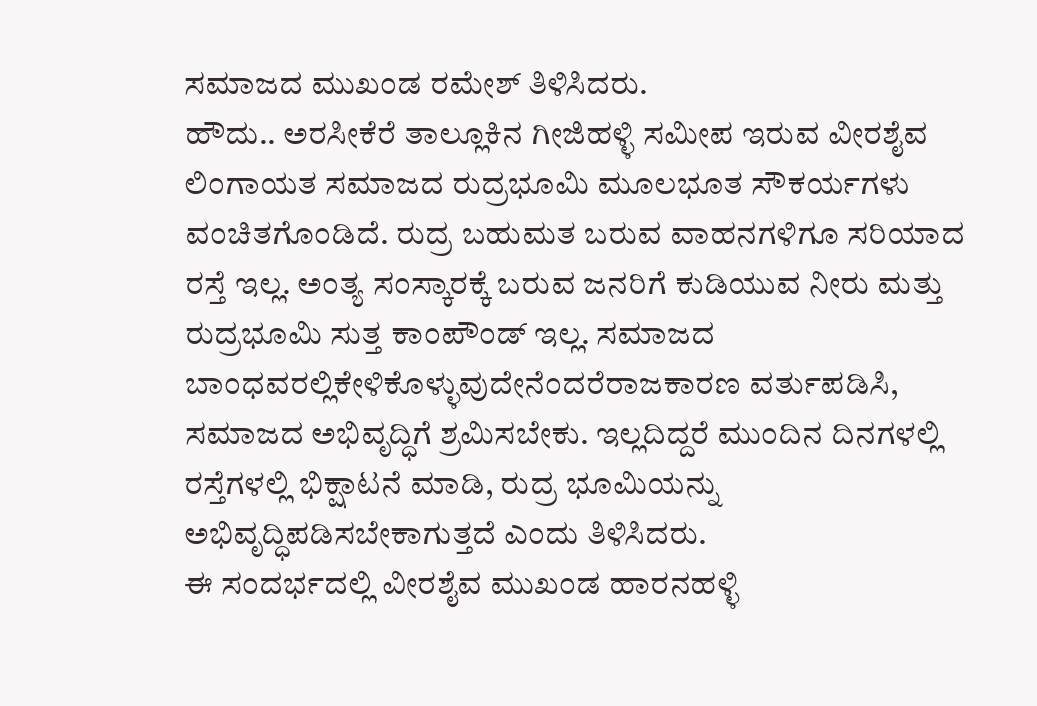ಸಮಾಜದ ಮುಖಂಡ ರಮೇಶ್ ತಿಳಿಸಿದರು.
ಹೌದು.. ಅರಸೀಕೆರೆ ತಾಲ್ಲೂಕಿನ ಗೀಜಿಹಳ್ಳಿ ಸಮೀಪ ಇರುವ ವೀರಶೈವ ಲಿಂಗಾಯತ ಸಮಾಜದ ರುದ್ರಭೂಮಿ ಮೂಲಭೂತ ಸೌಕರ್ಯಗಳು ವಂಚಿತಗೊಂಡಿದೆ. ರುದ್ರ ಬಹುಮತ ಬರುವ ವಾಹನಗಳಿಗೂ ಸರಿಯಾದ ರಸ್ತೆ ಇಲ್ಲ. ಅಂತ್ಯ ಸಂಸ್ಕಾರಕ್ಕೆ ಬರುವ ಜನರಿಗೆ ಕುಡಿಯುವ ನೀರು ಮತ್ತು ರುದ್ರಭೂಮಿ ಸುತ್ತ ಕಾಂಪೌಂಡ್ ಇಲ್ಲ. ಸಮಾಜದ ಬಾಂಧವರಲ್ಲಿಕೇಳಿಕೊಳ್ಳುವುದೇನೆಂದರೆರಾಜಕಾರಣ ವರ್ತುಪಡಿಸಿ, ಸಮಾಜದ ಅಭಿವೃದ್ಧಿಗೆ ಶ್ರಮಿಸಬೇಕು. ಇಲ್ಲದಿದ್ದರೆ ಮುಂದಿನ ದಿನಗಳಲ್ಲಿ ರಸ್ತೆಗಳಲ್ಲಿ ಭಿಕ್ಷಾಟನೆ ಮಾಡಿ, ರುದ್ರ ಭೂಮಿಯನ್ನು ಅಭಿವೃದ್ಧಿಪಡಿಸಬೇಕಾಗುತ್ತದೆ ಎಂದು ತಿಳಿಸಿದರು.
ಈ ಸಂದರ್ಭದಲ್ಲಿ ವೀರಶೈವ ಮುಖಂಡ ಹಾರನಹಳ್ಳಿ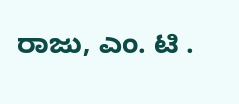ರಾಜು, ಎಂ. ಟಿ .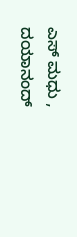ಎಸ್ ಮಧು , ದಯಾನಂದ್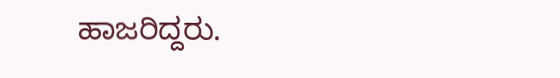ಹಾಜರಿದ್ದರು.